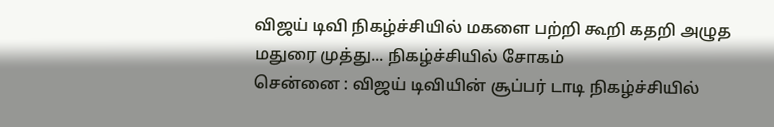விஜய் டிவி நிகழ்ச்சியில் மகளை பற்றி கூறி கதறி அழுத மதுரை முத்து... நிகழ்ச்சியில் சோகம்
சென்னை : விஜய் டிவியின் சூப்பர் டாடி நிகழ்ச்சியில்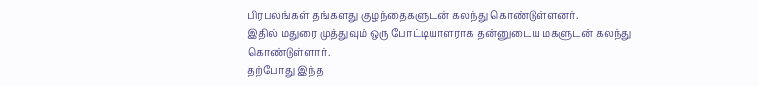பிரபலங்கள் தங்களது குழந்தைகளுடன் கலந்து கொண்டுள்ளனர்.
இதில் மதுரை முத்துவும் ஒரு போட்டியாளராக தன்னுடைய மகளுடன் கலந்து கொண்டுள்ளார்.
தற்போது இந்த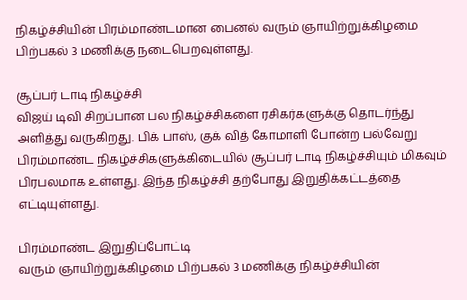நிகழ்ச்சியின் பிரம்மாண்டமான பைனல் வரும் ஞாயிற்றுக்கிழமை பிற்பகல் 3 மணிக்கு நடைபெறவுள்ளது.

சூப்பர் டாடி நிகழ்ச்சி
விஜய் டிவி சிறப்பான பல நிகழ்ச்சிகளை ரசிகர்களுக்கு தொடர்ந்து அளித்து வருகிறது. பிக் பாஸ், குக் வித் கோமாளி போன்ற பல்வேறு பிரம்மாண்ட நிகழ்ச்சிகளுக்கிடையில் சூப்பர் டாடி நிகழ்ச்சியும் மிகவும் பிரபலமாக உள்ளது. இந்த நிகழ்ச்சி தற்போது இறுதிக்கட்டத்தை எட்டியுள்ளது.

பிரம்மாண்ட இறுதிப்போட்டி
வரும் ஞாயிற்றுக்கிழமை பிற்பகல் 3 மணிக்கு நிகழ்ச்சியின்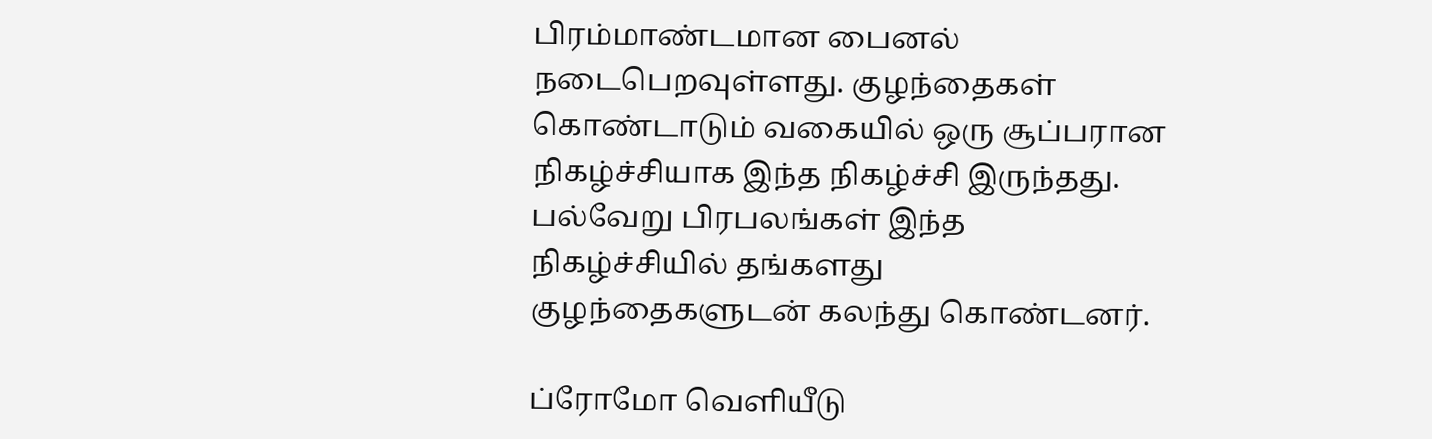பிரம்மாண்டமான பைனல் நடைபெறவுள்ளது. குழந்தைகள் கொண்டாடும் வகையில் ஒரு சூப்பரான நிகழ்ச்சியாக இந்த நிகழ்ச்சி இருந்தது. பல்வேறு பிரபலங்கள் இந்த நிகழ்ச்சியில் தங்களது குழந்தைகளுடன் கலந்து கொண்டனர்.

ப்ரோமோ வெளியீடு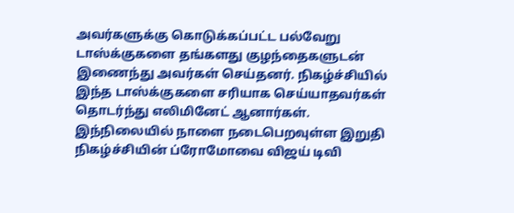அவர்களுக்கு கொடுக்கப்பட்ட பல்வேறு டாஸ்க்குகளை தங்களது குழந்தைகளுடன் இணைந்து அவர்கள் செய்தனர். நிகழ்ச்சியில் இந்த டாஸ்க்குகளை சரியாக செய்யாதவர்கள் தொடர்ந்து எலிமினேட் ஆனார்கள். இந்நிலையில் நாளை நடைபெறவுள்ள இறுதி நிகழ்ச்சியின் ப்ரோமோவை விஜய் டிவி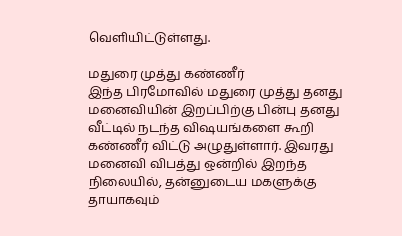வெளியிட்டுள்ளது.

மதுரை முத்து கண்ணீர்
இந்த பிரமோவில் மதுரை முத்து தனது மனைவியின் இறப்பிற்கு பின்பு தனது வீட்டில் நடந்த விஷயங்களை கூறி கண்ணீர் விட்டு அழுதுள்ளார். இவரது மனைவி விபத்து ஒன்றில் இறந்த நிலையில், தன்னுடைய மகளுக்கு தாயாகவும்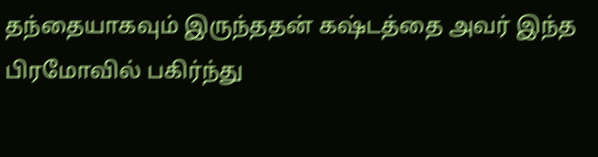தந்தையாகவும் இருந்ததன் கஷ்டத்தை அவர் இந்த பிரமோவில் பகிர்ந்து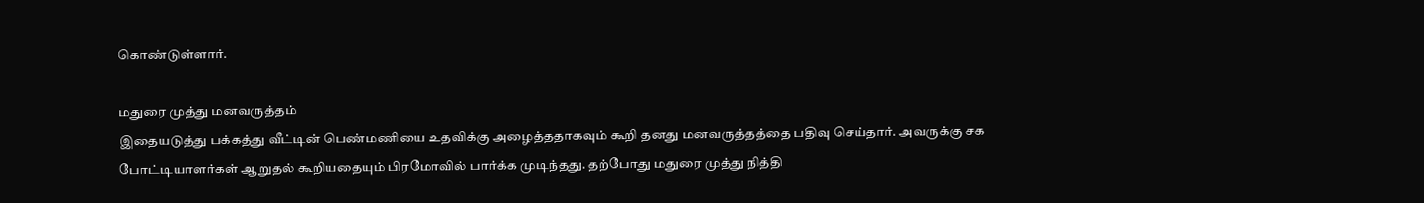கொண்டுள்ளார்.

மதுரை முத்து மனவருத்தம்
இதையடுத்து பக்கத்து வீட்டின் பெண்மணியை உதவிக்கு அழைத்ததாகவும் கூறி தனது மனவருத்தத்தை பதிவு செய்தார். அவருக்கு சக போட்டியாளர்கள் ஆறுதல் கூறியதையும் பிரமோவில் பார்க்க முடிந்தது. தற்போது மதுரை முத்து நித்தி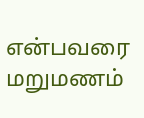என்பவரை மறுமணம்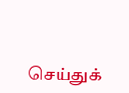செய்துக்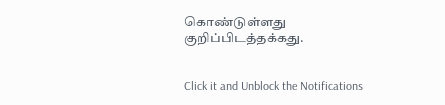கொண்டுள்ளது குறிப்பிடத்தக்கது.


Click it and Unblock the Notifications